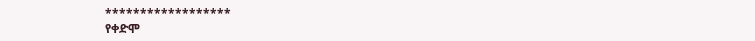******************
የቀድሞ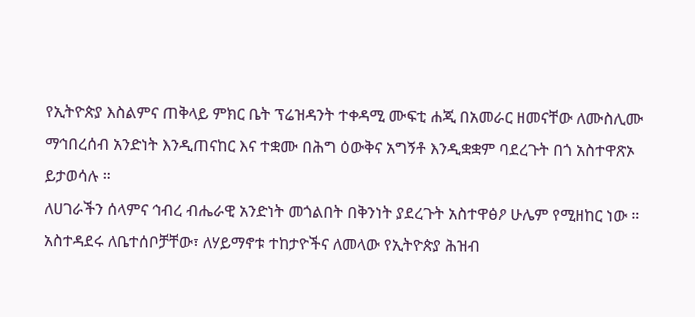የኢትዮጵያ እስልምና ጠቅላይ ምክር ቤት ፕሬዝዳንት ተቀዳሚ ሙፍቲ ሐጂ በአመራር ዘመናቸው ለሙስሊሙ ማኅበረሰብ አንድነት እንዲጠናከር እና ተቋሙ በሕግ ዕውቅና አግኝቶ እንዲቋቋም ባደረጉት በጎ አስተዋጽኦ ይታወሳሉ ።
ለሀገራችን ሰላምና ኅብረ ብሔራዊ አንድነት መጎልበት በቅንነት ያደረጉት አስተዋፅዖ ሁሌም የሚዘከር ነው ።
አስተዳደሩ ለቤተሰቦቻቸው፣ ለሃይማኖቱ ተከታዮችና ለመላው የኢትዮጵያ ሕዝብ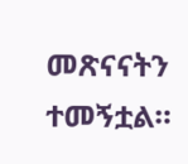መጽናናትን ተመኝቷል።